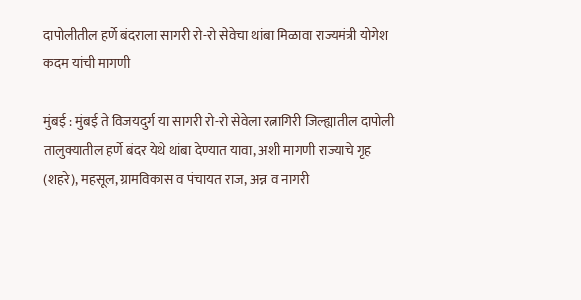दापोलीतील हर्णे बंदराला सागरी रो-रो सेवेचा थांबा मिळावा राज्यमंत्री योगेश कदम यांची मागणी

मुंबई : मुंबई ते विजयदुर्ग या सागरी रो-रो सेवेला रत्नागिरी जिल्ह्यातील दापोली तालुक्यातील हर्णे बंदर येथे थांबा देण्यात यावा, अशी मागणी राज्याचे गृह (शहरे), महसूल, ग्रामविकास व पंचायत राज, अन्न व नागरी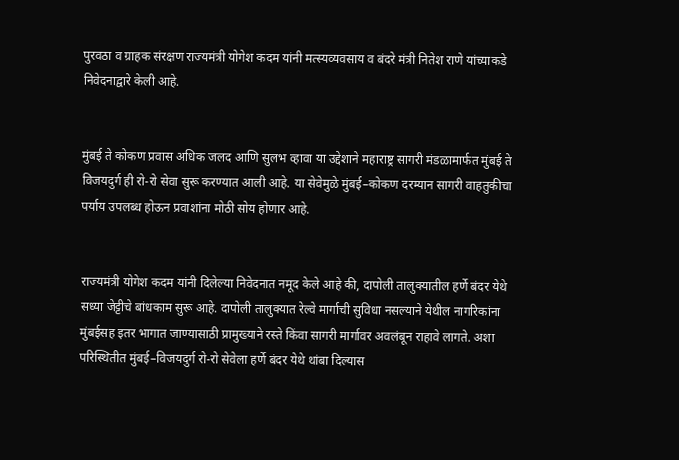पुरवठा व ग्राहक संरक्षण राज्यमंत्री योगेश कदम यांनी मत्स्यव्यवसाय व बंदरे मंत्री नितेश राणे यांच्याकडे निवेदनाद्वारे केली आहे.


मुंबई ते कोकण प्रवास अधिक जलद आणि सुलभ व्हावा या उद्देशाने महाराष्ट्र सागरी मंडळामार्फत मुंबई ते विजयदुर्ग ही रो-रो सेवा सुरू करण्यात आली आहे. या सेवेमुळे मुंबई–कोकण दरम्यान सागरी वाहतुकीचा पर्याय उपलब्ध होऊन प्रवाशांना मोठी सोय होणार आहे.


राज्यमंत्री योगेश कदम यांनी दिलेल्या निवेदनात नमूद केले आहे की, दापोली तालुक्यातील हर्णे बंदर येथे सध्या जेट्टीचे बांधकाम सुरू आहे. दापोली तालुक्यात रेल्वे मार्गाची सुविधा नसल्याने येथील नागरिकांना मुंबईसह इतर भागात जाण्यासाठी प्रामुख्याने रस्ते किंवा सागरी मार्गावर अवलंबून राहावे लागते. अशा परिस्थितीत मुंबई–विजयदुर्ग रो-रो सेवेला हर्णे बंदर येथे थांबा दिल्यास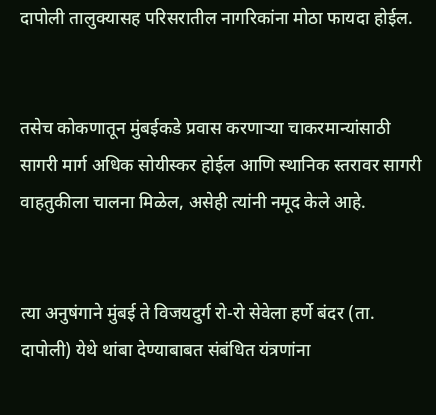दापोली तालुक्यासह परिसरातील नागरिकांना मोठा फायदा होईल.


तसेच कोकणातून मुंबईकडे प्रवास करणाऱ्या चाकरमान्यांसाठी सागरी मार्ग अधिक सोयीस्कर होईल आणि स्थानिक स्तरावर सागरी वाहतुकीला चालना मिळेल, असेही त्यांनी नमूद केले आहे.


त्या अनुषंगाने मुंबई ते विजयदुर्ग रो-रो सेवेला हर्णे बंदर (ता. दापोली) येथे थांबा देण्याबाबत संबंधित यंत्रणांना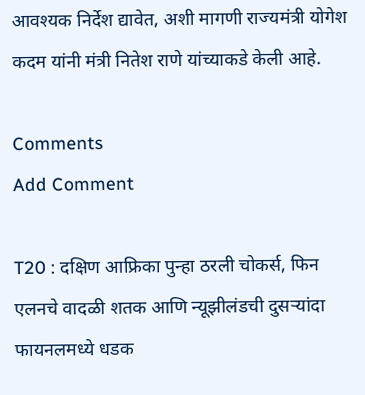आवश्यक निर्देश द्यावेत, अशी मागणी राज्यमंत्री योगेश कदम यांनी मंत्री नितेश राणे यांच्याकडे केली आहे.

Comments
Add Comment

T20 : दक्षिण आफ्रिका पुन्हा ठरली चोकर्स, फिन एलनचे वादळी शतक आणि न्यूझीलंडची दुसऱ्यांदा फायनलमध्ये धडक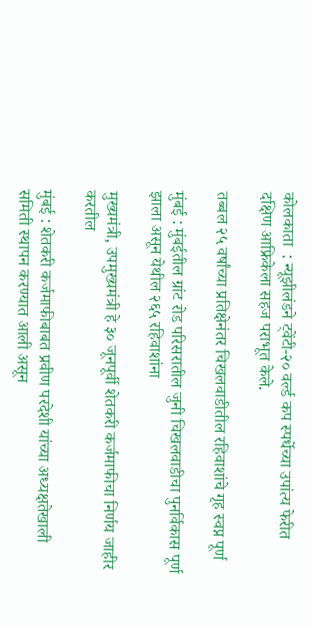कोलकाता  : न्यूझीलंडने ट्वेंटी-२० वर्ल्ड कप स्पर्धेच्या उपांत्य फेरीत दक्षिण आफ्रिकेला सहज पराभूत केले.

तब्बल २५ वर्षांच्या प्रतिक्षेनंतर चिखलवाडीतील रहिवाशांचे गृह स्वप्न पूर्ण

मुंबई : मुंबईतील ग्रांट रोड परिसरातील जुनी चिखलवाडीचा पुनर्विकास पूर्ण झाला असून येथील २६५ रहिवाशांना

मुख्यमंत्री, उपमुख्यमंत्री हे ३० जूनपूर्वी शेतकरी कर्जमाफीचा निर्णय जाहीर करतील

मुंबई : शेतकरी कर्जमाफीबाबत प्रवीण परदेशी यांच्या अध्यक्षतेखाली समिती स्थापन करण्यात आली असून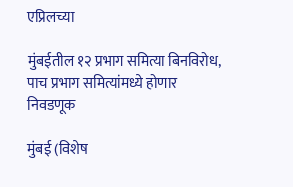एप्रिलच्या

मुंबईतील १२ प्रभाग समित्या बिनविरोध, पाच प्रभाग समित्यांमध्ये होणार निवडणूक

मुंबई (विशेष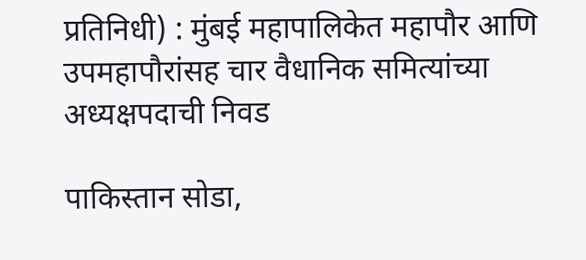प्रतिनिधी) : मुंबई महापालिकेत महापौर आणि उपमहापौरांसह चार वैधानिक समित्यांच्या अध्यक्षपदाची निवड

पाकिस्तान सोडा,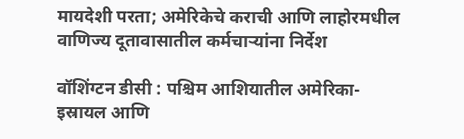मायदेशी परता; अमेरिकेचे कराची आणि लाहोरमधील वाणिज्य दूतावासातील कर्मचाऱ्यांना निर्देश

वॉशिंग्टन डीसी : पश्चिम आशियातील अमेरिका-इस्रायल आणि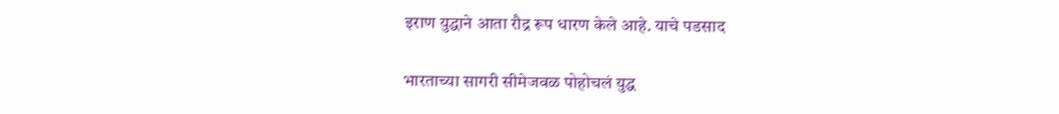इराण युद्धाने आता रौद्र रूप धारण केले आहे. याचे पडसाद

भारताच्या सागरी सीमेजवळ पोहोचलं युद्ध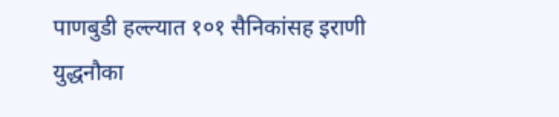पाणबुडी हल्ल्यात १०१ सैनिकांसह इराणी युद्धनौका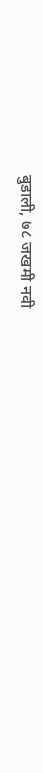बुडाली, ७८ जखमी नवी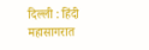दिल्ली : हिंदी महासागरात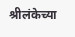श्रीलंकेच्या